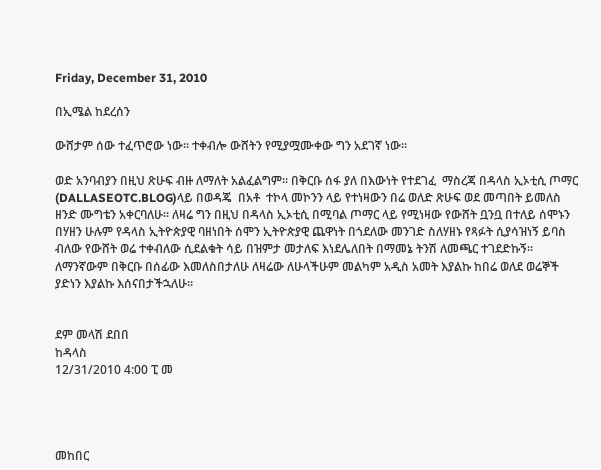Friday, December 31, 2010

በኢሜል ከደረሰን

ውሸታም ሰው ተፈጥሮው ነው። ተቀብሎ ውሸትን የሚያሟሙቀው ግን አደገኛ ነው።

ወድ አንባብያን በዚህ ጽሁፍ ብዙ ለማለት አልፈልግም። በቅርቡ ሰፋ ያለ በእውነት የተደገፈ  ማስረጃ በዳላስ ኢኦቲሲ ጦማር (DALLASEOTC.BLOG)ላይ በወዳጄ  በአቶ  ተኮላ መኮንን ላይ የተነዛውን በሬ ወለድ ጽሁፍ ወደ መጣበት ይመለስ ዘንድ ሙግቴን አቀርባለሁ። ለዛሬ ግን በዚህ በዳላስ ኢኦቲሲ በሚባል ጦማር ላይ የሚነዛው የውሸት ቧንቧ በተለይ ሰሞኑን በሃዘን ሁሉም የዳላስ ኢትዮጵያዊ ባዘነበት ሰሞን ኢትዮጵያዊ ጨዋነት በጎደለው መንገድ ስለሃዘኑ የጻፉት ሲያሳዝነኝ ይባስ ብለው የውሸት ወሬ ተቀብለው ሲደልቁት ሳይ በዝምታ መታለፍ እነደሌለበት በማመኔ ትንሽ ለመጫር ተገደድኩኝ። ለማንኛውም በቅርቡ በሰፊው እመለስበታለሁ ለዛሬው ለሁላችሁም መልካም አዲስ አመት እያልኩ ከበሬ ወለደ ወሬኞች ያድነን እያልኩ እሰናበታችኋለሁ።


ደም መላሽ ደበበ
ከዳላስ
12/31/2010 4:00 ፒ መ




መከበር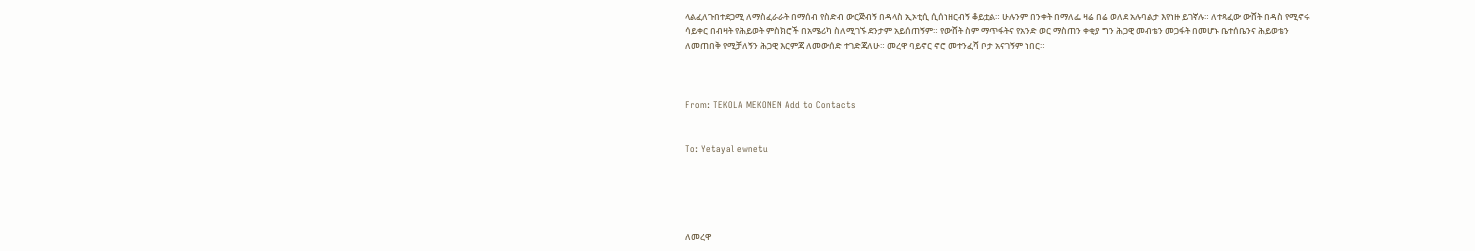ላልፈለጉበተደጋሚ ለማስፈራራት በማሰብ የስድብ ውርጅብኝ በዳላስ ኢኦቲሲ ሲሰነዘርብኝ ቆይቷል። ሁሉንም በንቀት በማለፌ ዛሬ በሬ ወለደ አሉባልታ እየነዙ ይገኛሉ። ለተጻፈው ውሸት በዳስ የሚኖሩ ሳይቀር በብዛት የሕይወት ምስክሮች በአሜሪካ ስለሚገኙ ደንታም አይሰጠኝም። የውሸት ስም ማጥፋትና የአንድ ወር ማስጠን ቀቂያ ግን ሕጋዊ መብቴን መጋፋት በመሆኑ ቤተሰቤንና ሕይወቴን ለመጠበቅ የሚቻለኝን ሕጋዊ እርምጃ ለመውሰድ ተገድጃለሁ። መረዋ ባይኖር ኖሮ መተንፈሻ ቦታ አናገኝም ነበር።



From: TEKOLA MEKONEN Add to Contacts


To: Yetayal ewnetu





ለመረዋ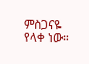ምስጋናዬ የላቀ ነው።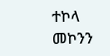ተኮላ መኮንን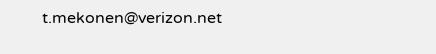t.mekonen@verizon.net